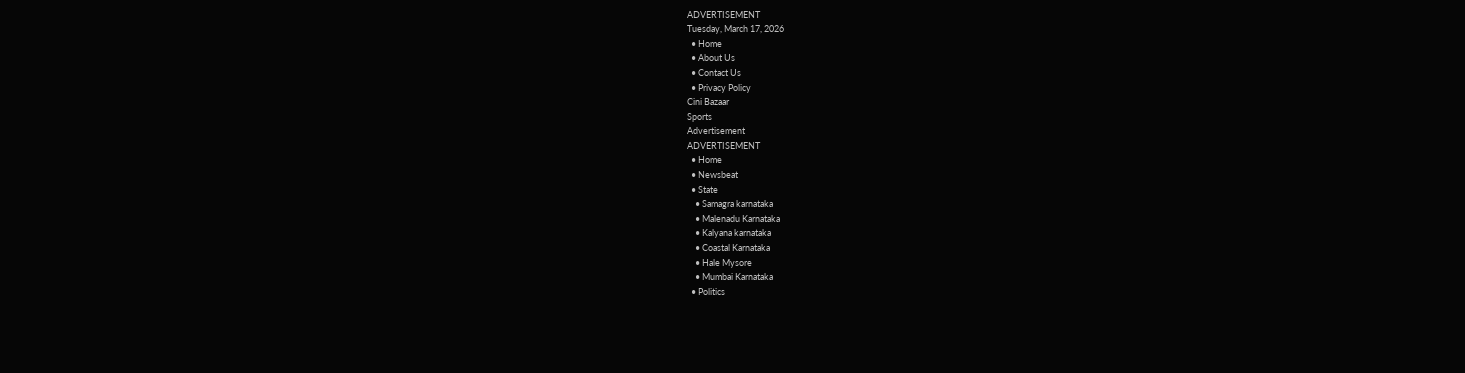ADVERTISEMENT
Tuesday, March 17, 2026
  • Home
  • About Us
  • Contact Us
  • Privacy Policy
Cini Bazaar
Sports
Advertisement
ADVERTISEMENT
  • Home
  • Newsbeat
  • State
    • Samagra karnataka
    • Malenadu Karnataka
    • Kalyana karnataka
    • Coastal Karnataka
    • Hale Mysore
    • Mumbai Karnataka
  • Politics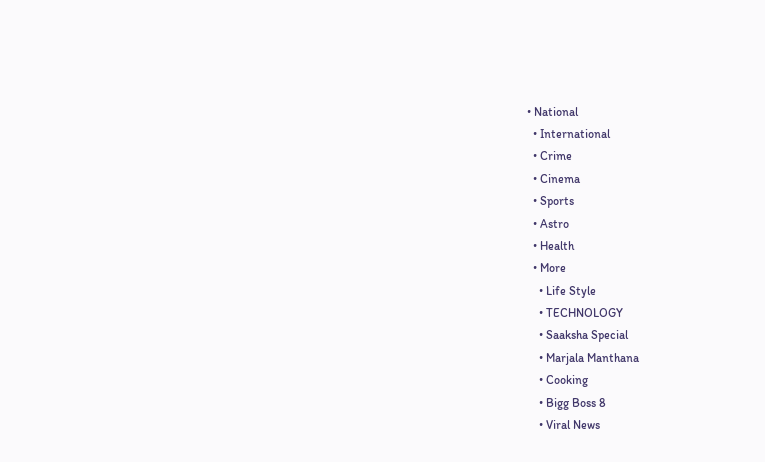• National
  • International
  • Crime
  • Cinema
  • Sports
  • Astro
  • Health
  • More
    • Life Style
    • TECHNOLOGY
    • Saaksha Special
    • Marjala Manthana
    • Cooking
    • Bigg Boss 8
    • Viral News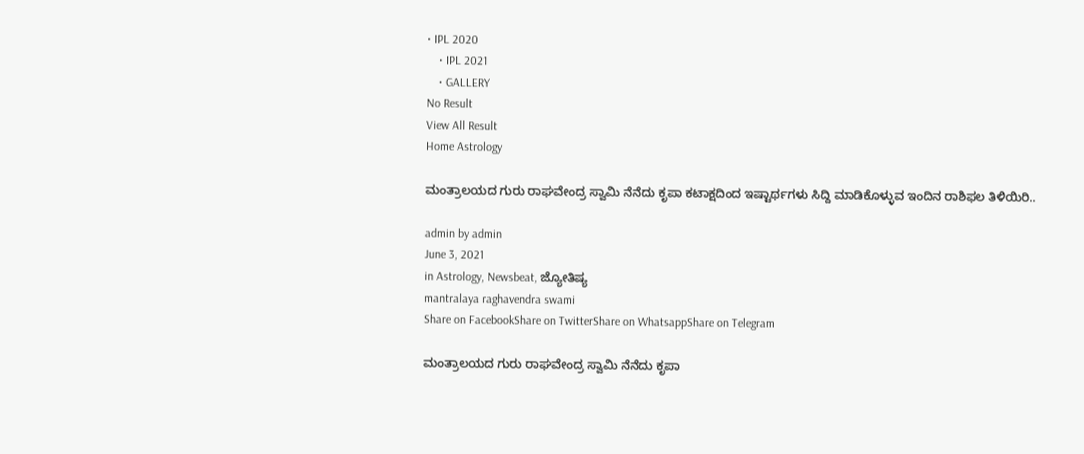• IPL 2020
    • IPL 2021
    • GALLERY
No Result
View All Result
Home Astrology

ಮಂತ್ರಾಲಯದ ಗುರು ರಾಘವೇಂದ್ರ ಸ್ವಾಮಿ ನೆನೆದು ಕೃಪಾ ಕಟಾಕ್ಷದಿಂದ ಇಷ್ಟಾರ್ಥಗಳು ಸಿದ್ದಿ ಮಾಡಿಕೊಳ್ಳುವ ಇಂದಿನ‌ ರಾಶಿಫಲ ತಿಳಿಯಿರಿ..

admin by admin
June 3, 2021
in Astrology, Newsbeat, ಜ್ಯೋತಿಷ್ಯ
mantralaya raghavendra swami
Share on FacebookShare on TwitterShare on WhatsappShare on Telegram

ಮಂತ್ರಾಲಯದ ಗುರು ರಾಘವೇಂದ್ರ ಸ್ವಾಮಿ ನೆನೆದು ಕೃಪಾ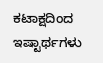ಕಟಾಕ್ಷದಿಂದ ಇಷ್ಟಾರ್ಥಗಳು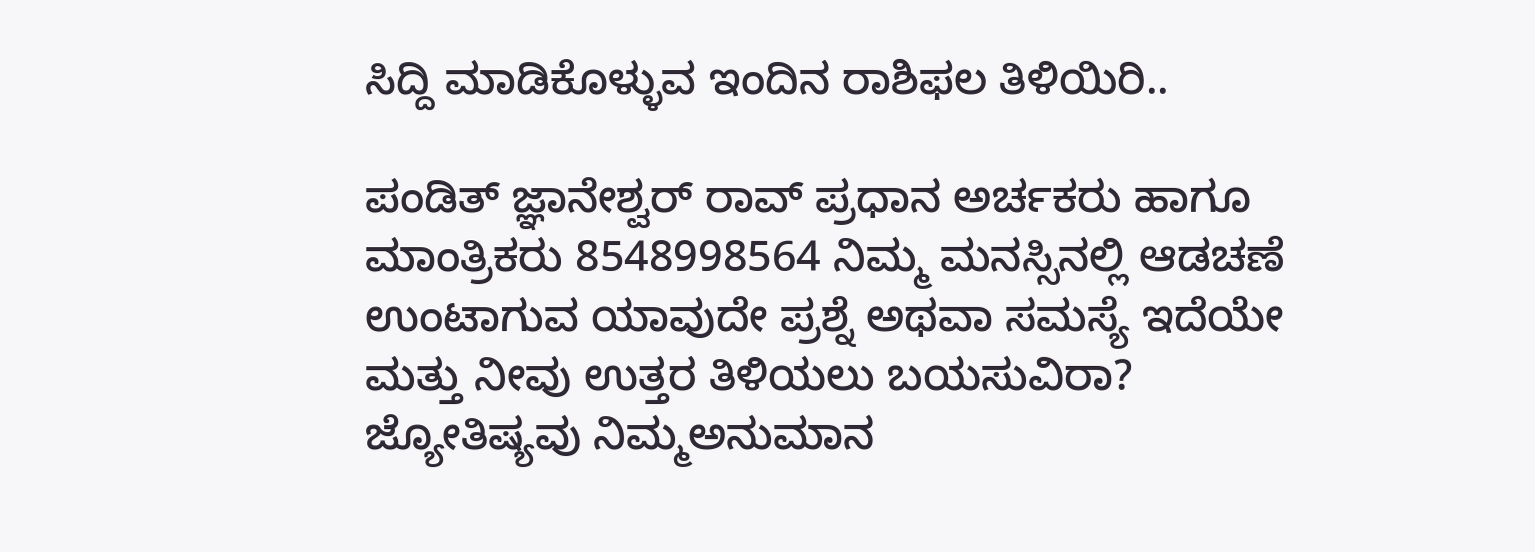ಸಿದ್ದಿ ಮಾಡಿಕೊಳ್ಳುವ ಇಂದಿನ‌ ರಾಶಿಫಲ ತಿಳಿಯಿರಿ..

ಪಂಡಿತ್ ಜ್ಞಾನೇಶ್ವರ್ ರಾವ್ ಪ್ರಧಾನ ಅರ್ಚಕರು ಹಾಗೂ ಮಾಂತ್ರಿಕರು 8548998564 ನಿಮ್ಮ ಮನಸ್ಸಿನಲ್ಲಿ ಆಡಚಣೆ ಉಂಟಾಗುವ ಯಾವುದೇ ಪ್ರಶ್ನೆ ಅಥವಾ ಸಮಸ್ಯೆ ಇದೆಯೇ ಮತ್ತು ನೀವು ಉತ್ತರ ತಿಳಿಯಲು ಬಯಸುವಿರಾ? ಜ್ಯೋತಿಷ್ಯವು ನಿಮ್ಮಅನುಮಾನ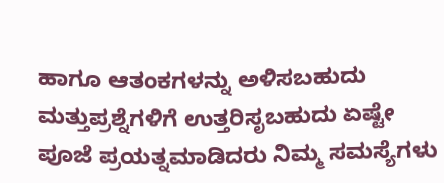ಹಾಗೂ ಆತಂಕಗಳನ್ನು ಅಳಿಸಬಹುದು ಮತ್ತುಪ್ರಶ್ನೆಗಳಿಗೆ ಉತ್ತರಿಸೃಬಹುದು ಏಷ್ಟೇ ಪೂಜೆ ಪ್ರಯತ್ನಮಾಡಿದರು ನಿಮ್ಮ ಸಮಸ್ಯೆಗಳು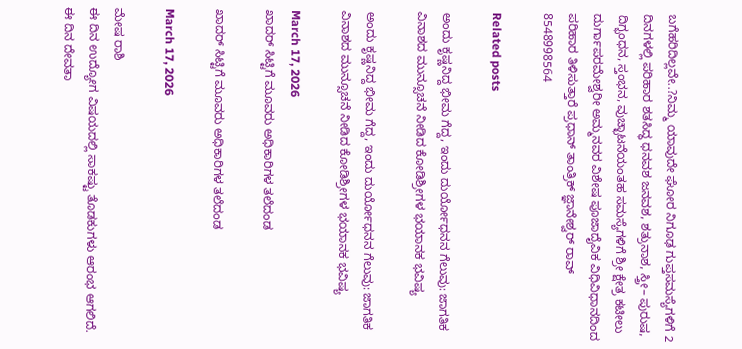ಬಗೆಹರಿದಿಲ್ಲವೇ..?ನಿಮ್ಮ ಯಾವುದೇ ಘೋರ ನಿಗೂಢ ಗುಪ್ತಸಮಸ್ಯೆಗಳಿಗೆ 2 ದಿನಗಳಲ್ಲಿ ಪರಿಹಾರ ಶತಸಿದ್ಧ ಧನವಶ ಜನವಶ, ಶತ್ರುನಾಶ, ಸ್ತ್ರೀ– ಪುರುಷ, ದಿಗ್ಭಂಧನ, ಸ್ತಂಭನ, ವುಚ್ಛಾಟನೆಯಂತಹ ಸಮಸ್ಯೆಗಳಿಗೆ ಶ್ರೀ ಕ್ಷೇತ್ರ ಕಟೀಲು ದುರ್ಗಾಪರಮೇಶ್ವರೀ ಅಮ್ಮನವರ ವಿಶೇಷ ಪೂಜಾದೈವಿಕ ವಿಧಿವಿಧಾನದಿಂದ ಪರಿಹಾರ ತಿಳಿಸುತ್ತಾರೆ ಪ್ರಧಾನ್ ತಾಂತ್ರಿಕ್ ಜ್ಞಾನೇಶ್ವರ್ ರಾವ್ 8548998564

Related posts

ಅಂದು ಕೃಷ್ಣನಿದ್ದ ಭೀಮ ಗೆದ್ದ, ಇಂದು ದುರ್ಯೋಧನನ ಗೆಲುವು: ಜಾಗತಿಕ ವಿನಾಶದ ಮುನ್ಸೂಚನೆ ನೀಡಿದ ಕೋಡಿಶ್ರೀಗಳ ಭಯಾನಕ ಭವಿಷ್ಯ

ಅಂದು ಕೃಷ್ಣನಿದ್ದ ಭೀಮ ಗೆದ್ದ, ಇಂದು ದುರ್ಯೋಧನನ ಗೆಲುವು: ಜಾಗತಿಕ ವಿನಾಶದ ಮುನ್ಸೂಚನೆ ನೀಡಿದ ಕೋಡಿಶ್ರೀಗಳ ಭಯಾನಕ ಭವಿಷ್ಯ

March 17, 2026
ಖಾದರ್ ಸಿಟ್ಟಿಗೆ ಮೂವರು ಅಧಿಕಾರಿಗಳ ತಲೆದಂಡ

ಖಾದರ್ ಸಿಟ್ಟಿಗೆ ಮೂವರು ಅಧಿಕಾರಿಗಳ ತಲೆದಂಡ

March 17, 2026

ಮೇಷ ರಾಶಿ
ಈ ದಿನ ಉದ್ಯೋಗ ವಿಷಯದಲ್ಲಿ ಸಾಕಷ್ಟು ತೊಡಕುಗಳು ಆರಂಭ ಆಗಲಿದೆ. ಈ ದಿನ ದೇವತಾ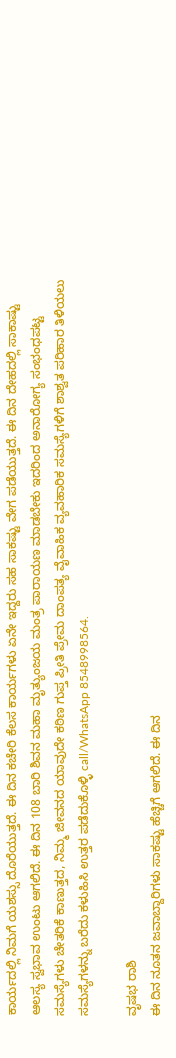ಕಾರ್ಯದಲ್ಲಿ ನಿಮಗೆ ಯಶಸ್ಸು ದೊರೆಯುತ್ತದೆ. ಈ ದಿನ ಕಚೇರಿ ಕೆಲಸ ಕಾರ್ಯಗಳು ಏನೇ ಇದ್ದರು ಸಹ ಸಾಕಷ್ಟು ವೇಗ ಪಡೆಯುತ್ತದೆ. ಈ ದಿನ ದೇಹದಲ್ಲಿ ಸಾಕಾಷ್ಟು ಆಲಸ್ಯ ಸ್ವಭಾವ ಉಂಟು ಆಗಲಿದೆ. ಈ ದಿನ 108 ಬಾರಿ ಶಿವನ ಮಹಾ ಮೃತ್ಯುಂಜಯ ಮಂತ್ರ ಪಾರಾಯಣ ಮಾಡಬೇಕು ಇದರಿಂದ ಅನಾರೋಗ್ಯ ಸಂಭಂಧಪಟ್ಟ ಸಮಸ್ಯೆಗಳು ಚೇತರಿಕೆ ಕಾಣುತ್ತದ, ನಿಮ್ಮ ಜೀವನದ ಯಾವುದೇ ಕಠಿಣ ಗುಪ್ತ ಪ್ರೀತಿ ಪ್ರೇಮ ದಾಂಪತ್ಯ ವೈವಾಹಿಕ ವ್ಯವಹಾರಿಕ ಸಮಸ್ಯೆಗಳಿಗೆ ಶಾಶ್ವತ ಪರಿಹಾರ ತಿಳಿಯಲು ಸಮಸ್ಯೆಗಳನ್ನು ಬರೆದು ಕಳುಹಿಸಿ ಉತ್ತರ ಪಡೆದುಕೊಳ್ಳಿ call/WhatsApp 8548998564.

ವೃಷಭ ರಾಶಿ
ಈ ದಿನ ನೂತನ ಜವಾಬ್ದಾರಿಗಳು ಸಾಕಷ್ಟು ಹೆಚ್ಚಿಗೆ ಆಗಲಿದೆ. ಈ ದಿನ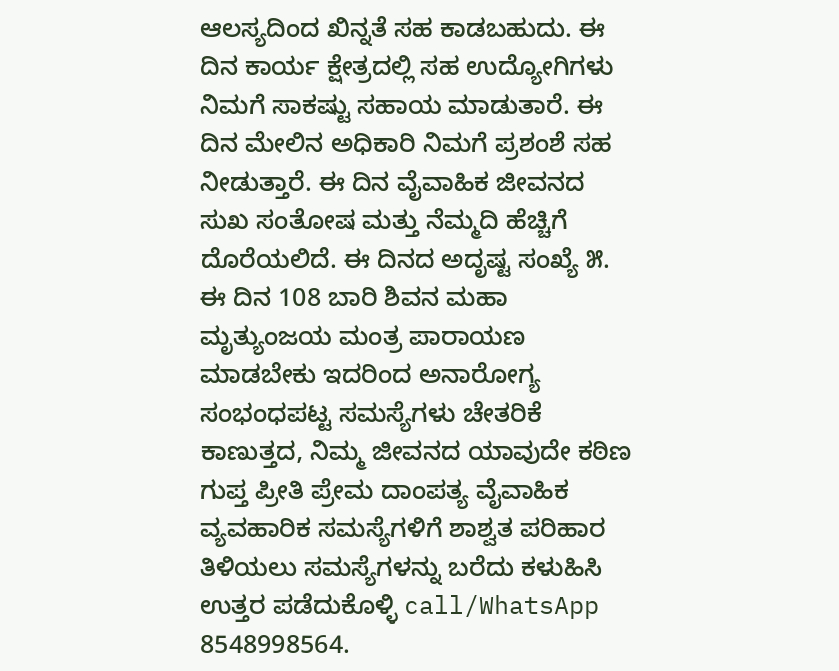ಆಲಸ್ಯದಿಂದ ಖಿನ್ನತೆ ಸಹ ಕಾಡಬಹುದು. ಈ ದಿನ ಕಾರ್ಯ ಕ್ಷೇತ್ರದಲ್ಲಿ ಸಹ ಉದ್ಯೋಗಿಗಳು ನಿಮಗೆ ಸಾಕಷ್ಟು ಸಹಾಯ ಮಾಡುತಾರೆ. ಈ ದಿನ ಮೇಲಿನ ಅಧಿಕಾರಿ ನಿಮಗೆ ಪ್ರಶಂಶೆ ಸಹ ನೀಡುತ್ತಾರೆ. ಈ ದಿನ ವೈವಾಹಿಕ ಜೀವನದ ಸುಖ ಸಂತೋಷ ಮತ್ತು ನೆಮ್ಮದಿ ಹೆಚ್ಚಿಗೆ ದೊರೆಯಲಿದೆ. ಈ ದಿನದ ಅದೃಷ್ಟ ಸಂಖ್ಯೆ ೫. ಈ ದಿನ 108 ಬಾರಿ ಶಿವನ ಮಹಾ ಮೃತ್ಯುಂಜಯ ಮಂತ್ರ ಪಾರಾಯಣ ಮಾಡಬೇಕು ಇದರಿಂದ ಅನಾರೋಗ್ಯ ಸಂಭಂಧಪಟ್ಟ ಸಮಸ್ಯೆಗಳು ಚೇತರಿಕೆ ಕಾಣುತ್ತದ, ನಿಮ್ಮ ಜೀವನದ ಯಾವುದೇ ಕಠಿಣ ಗುಪ್ತ ಪ್ರೀತಿ ಪ್ರೇಮ ದಾಂಪತ್ಯ ವೈವಾಹಿಕ ವ್ಯವಹಾರಿಕ ಸಮಸ್ಯೆಗಳಿಗೆ ಶಾಶ್ವತ ಪರಿಹಾರ ತಿಳಿಯಲು ಸಮಸ್ಯೆಗಳನ್ನು ಬರೆದು ಕಳುಹಿಸಿ ಉತ್ತರ ಪಡೆದುಕೊಳ್ಳಿ call/WhatsApp 8548998564.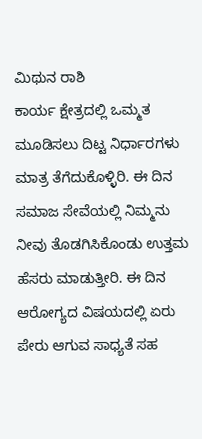ಮಿಥುನ ರಾಶಿ
ಕಾರ್ಯ ಕ್ಷೇತ್ರದಲ್ಲಿ ಒಮ್ಮತ ಮೂಡಿಸಲು ದಿಟ್ಟ ನಿರ್ಧಾರಗಳು ಮಾತ್ರ ತೆಗೆದುಕೊಳ್ಳಿರಿ. ಈ ದಿನ ಸಮಾಜ ಸೇವೆಯಲ್ಲಿ ನಿಮ್ಮನು ನೀವು ತೊಡಗಿಸಿಕೊಂಡು ಉತ್ತಮ ಹೆಸರು ಮಾಡುತ್ತೀರಿ. ಈ ದಿನ ಆರೋಗ್ಯದ ವಿಷಯದಲ್ಲಿ ಏರು ಪೇರು ಆಗುವ ಸಾಧ್ಯತೆ ಸಹ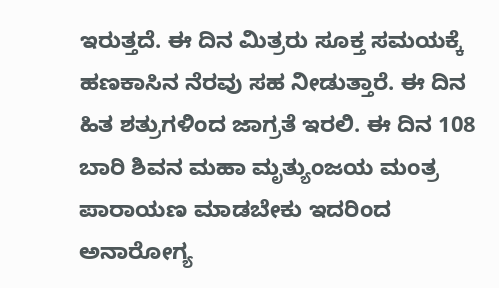ಇರುತ್ತದೆ. ಈ ದಿನ ಮಿತ್ರರು ಸೂಕ್ತ ಸಮಯಕ್ಕೆ ಹಣಕಾಸಿನ ನೆರವು ಸಹ ನೀಡುತ್ತಾರೆ. ಈ ದಿನ ಹಿತ ಶತ್ರುಗಳಿಂದ ಜಾಗ್ರತೆ ಇರಲಿ. ಈ ದಿನ 108 ಬಾರಿ ಶಿವನ ಮಹಾ ಮೃತ್ಯುಂಜಯ ಮಂತ್ರ ಪಾರಾಯಣ ಮಾಡಬೇಕು ಇದರಿಂದ ಅನಾರೋಗ್ಯ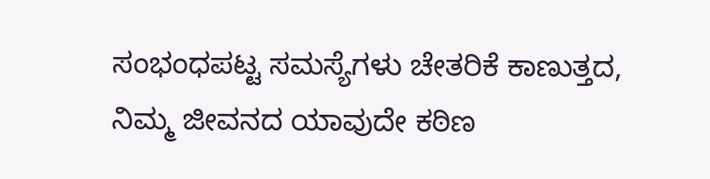ಸಂಭಂಧಪಟ್ಟ ಸಮಸ್ಯೆಗಳು ಚೇತರಿಕೆ ಕಾಣುತ್ತದ, ನಿಮ್ಮ ಜೀವನದ ಯಾವುದೇ ಕಠಿಣ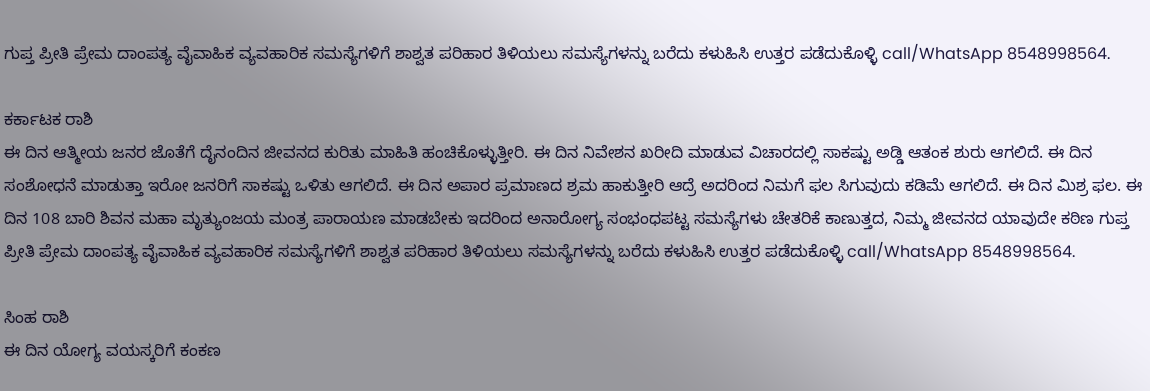ಗುಪ್ತ ಪ್ರೀತಿ ಪ್ರೇಮ ದಾಂಪತ್ಯ ವೈವಾಹಿಕ ವ್ಯವಹಾರಿಕ ಸಮಸ್ಯೆಗಳಿಗೆ ಶಾಶ್ವತ ಪರಿಹಾರ ತಿಳಿಯಲು ಸಮಸ್ಯೆಗಳನ್ನು ಬರೆದು ಕಳುಹಿಸಿ ಉತ್ತರ ಪಡೆದುಕೊಳ್ಳಿ call/WhatsApp 8548998564.

ಕರ್ಕಾಟಕ ರಾಶಿ
ಈ ದಿನ ಆತ್ಮೀಯ ಜನರ ಜೊತೆಗೆ ದೈನಂದಿನ ಜೀವನದ ಕುರಿತು ಮಾಹಿತಿ ಹಂಚಿಕೊಳ್ಳುತ್ತೀರಿ. ಈ ದಿನ ನಿವೇಶನ ಖರೀದಿ ಮಾಡುವ ವಿಚಾರದಲ್ಲಿ ಸಾಕಷ್ಟು ಅಡ್ಡಿ ಆತಂಕ ಶುರು ಆಗಲಿದೆ. ಈ ದಿನ ಸಂಶೋಧನೆ ಮಾಡುತ್ತಾ ಇರೋ ಜನರಿಗೆ ಸಾಕಷ್ಟು ಒಳಿತು ಆಗಲಿದೆ. ಈ ದಿನ ಅಪಾರ ಪ್ರಮಾಣದ ಶ್ರಮ ಹಾಕುತ್ತೀರಿ ಆದ್ರೆ ಅದರಿಂದ ನಿಮಗೆ ಫಲ ಸಿಗುವುದು ಕಡಿಮೆ ಆಗಲಿದೆ. ಈ ದಿನ ಮಿಶ್ರ ಫಲ. ಈ ದಿನ 108 ಬಾರಿ ಶಿವನ ಮಹಾ ಮೃತ್ಯುಂಜಯ ಮಂತ್ರ ಪಾರಾಯಣ ಮಾಡಬೇಕು ಇದರಿಂದ ಅನಾರೋಗ್ಯ ಸಂಭಂಧಪಟ್ಟ ಸಮಸ್ಯೆಗಳು ಚೇತರಿಕೆ ಕಾಣುತ್ತದ, ನಿಮ್ಮ ಜೀವನದ ಯಾವುದೇ ಕಠಿಣ ಗುಪ್ತ ಪ್ರೀತಿ ಪ್ರೇಮ ದಾಂಪತ್ಯ ವೈವಾಹಿಕ ವ್ಯವಹಾರಿಕ ಸಮಸ್ಯೆಗಳಿಗೆ ಶಾಶ್ವತ ಪರಿಹಾರ ತಿಳಿಯಲು ಸಮಸ್ಯೆಗಳನ್ನು ಬರೆದು ಕಳುಹಿಸಿ ಉತ್ತರ ಪಡೆದುಕೊಳ್ಳಿ call/WhatsApp 8548998564.

ಸಿಂಹ ರಾಶಿ
ಈ ದಿನ ಯೋಗ್ಯ ವಯಸ್ಕರಿಗೆ ಕಂಕಣ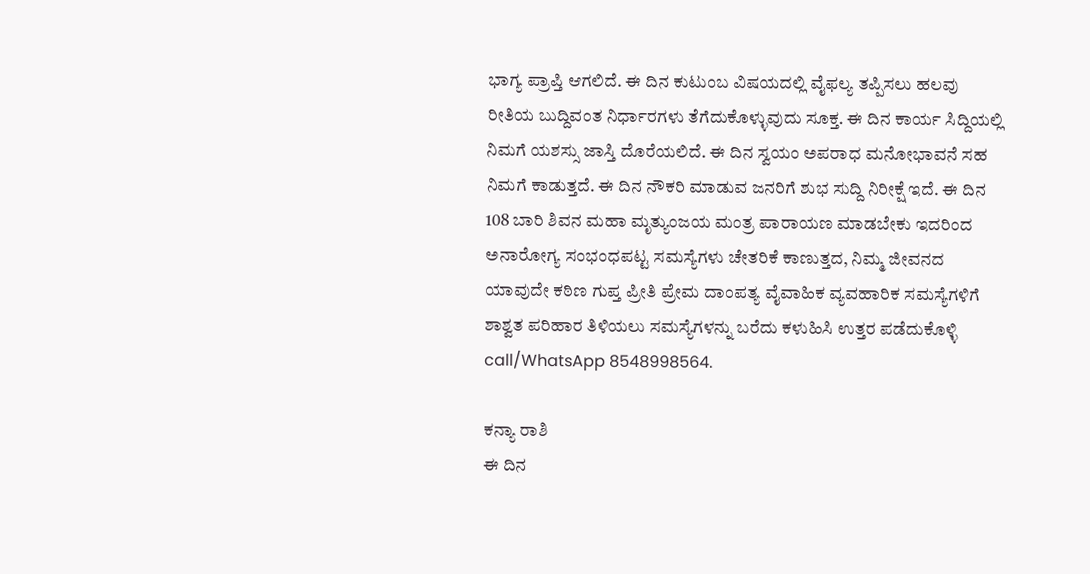ಭಾಗ್ಯ ಪ್ರಾಪ್ತಿ ಆಗಲಿದೆ. ಈ ದಿನ ಕುಟುಂಬ ವಿಷಯದಲ್ಲಿ ವೈಫಲ್ಯ ತಪ್ಪಿಸಲು ಹಲವು ರೀತಿಯ ಬುದ್ದಿವಂತ ನಿರ್ಧಾರಗಳು ತೆಗೆದುಕೊಳ್ಳುವುದು ಸೂಕ್ತ. ಈ ದಿನ ಕಾರ್ಯ ಸಿದ್ದಿಯಲ್ಲಿ ನಿಮಗೆ ಯಶಸ್ಸು ಜಾಸ್ತಿ ದೊರೆಯಲಿದೆ. ಈ ದಿನ ಸ್ವಯಂ ಅಪರಾಧ ಮನೋಭಾವನೆ ಸಹ ನಿಮಗೆ ಕಾಡುತ್ತದೆ. ಈ ದಿನ ನೌಕರಿ ಮಾಡುವ ಜನರಿಗೆ ಶುಭ ಸುದ್ದಿ ನಿರೀಕ್ಷೆ ಇದೆ. ಈ ದಿನ 108 ಬಾರಿ ಶಿವನ ಮಹಾ ಮೃತ್ಯುಂಜಯ ಮಂತ್ರ ಪಾರಾಯಣ ಮಾಡಬೇಕು ಇದರಿಂದ ಅನಾರೋಗ್ಯ ಸಂಭಂಧಪಟ್ಟ ಸಮಸ್ಯೆಗಳು ಚೇತರಿಕೆ ಕಾಣುತ್ತದ, ನಿಮ್ಮ ಜೀವನದ ಯಾವುದೇ ಕಠಿಣ ಗುಪ್ತ ಪ್ರೀತಿ ಪ್ರೇಮ ದಾಂಪತ್ಯ ವೈವಾಹಿಕ ವ್ಯವಹಾರಿಕ ಸಮಸ್ಯೆಗಳಿಗೆ ಶಾಶ್ವತ ಪರಿಹಾರ ತಿಳಿಯಲು ಸಮಸ್ಯೆಗಳನ್ನು ಬರೆದು ಕಳುಹಿಸಿ ಉತ್ತರ ಪಡೆದುಕೊಳ್ಳಿ call/WhatsApp 8548998564.

ಕನ್ಯಾ ರಾಶಿ
ಈ ದಿನ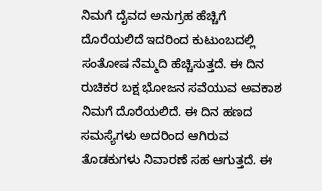ನಿಮಗೆ ದೈವದ ಅನುಗ್ರಹ ಹೆಚ್ಚಿಗೆ ದೊರೆಯಲಿದೆ ಇದರಿಂದ ಕುಟುಂಬದಲ್ಲಿ ಸಂತೋಷ ನೆಮ್ಮದಿ ಹೆಚ್ಚಿಸುತ್ತದೆ. ಈ ದಿನ ರುಚಿಕರ ಬಕ್ಷ ಭೋಜನ ಸವೆಯುವ ಅವಕಾಶ ನಿಮಗೆ ದೊರೆಯಲಿದೆ. ಈ ದಿನ ಹಣದ ಸಮಸ್ಯೆಗಳು ಅದರಿಂದ ಆಗಿರುವ ತೊಡಕುಗಳು ನಿವಾರಣೆ ಸಹ ಆಗುತ್ತದೆ. ಈ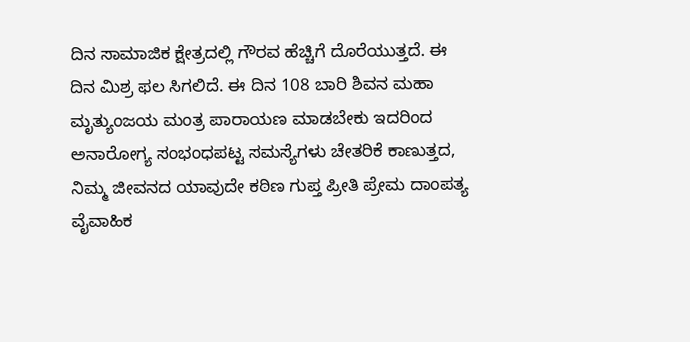ದಿನ ಸಾಮಾಜಿಕ ಕ್ಷೇತ್ರದಲ್ಲಿ ಗೌರವ ಹೆಚ್ಚಿಗೆ ದೊರೆಯುತ್ತದೆ. ಈ ದಿನ ಮಿಶ್ರ ಫಲ ಸಿಗಲಿದೆ. ಈ ದಿನ 108 ಬಾರಿ ಶಿವನ ಮಹಾ ಮೃತ್ಯುಂಜಯ ಮಂತ್ರ ಪಾರಾಯಣ ಮಾಡಬೇಕು ಇದರಿಂದ ಅನಾರೋಗ್ಯ ಸಂಭಂಧಪಟ್ಟ ಸಮಸ್ಯೆಗಳು ಚೇತರಿಕೆ ಕಾಣುತ್ತದ, ನಿಮ್ಮ ಜೀವನದ ಯಾವುದೇ ಕಠಿಣ ಗುಪ್ತ ಪ್ರೀತಿ ಪ್ರೇಮ ದಾಂಪತ್ಯ ವೈವಾಹಿಕ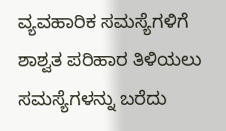ವ್ಯವಹಾರಿಕ ಸಮಸ್ಯೆಗಳಿಗೆ ಶಾಶ್ವತ ಪರಿಹಾರ ತಿಳಿಯಲು ಸಮಸ್ಯೆಗಳನ್ನು ಬರೆದು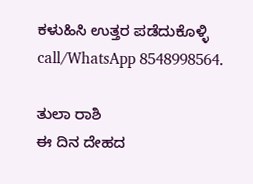ಕಳುಹಿಸಿ ಉತ್ತರ ಪಡೆದುಕೊಳ್ಳಿ call/WhatsApp 8548998564.

ತುಲಾ ರಾಶಿ
ಈ ದಿನ ದೇಹದ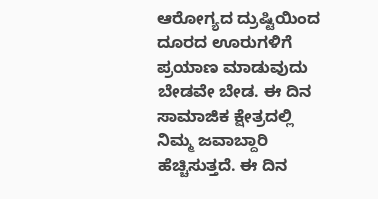ಆರೋಗ್ಯದ ದ್ರುಷ್ಟಿಯಿಂದ ದೂರದ ಊರುಗಳಿಗೆ ಪ್ರಯಾಣ ಮಾಡುವುದು ಬೇಡವೇ ಬೇಡ. ಈ ದಿನ ಸಾಮಾಜಿಕ ಕ್ಷೇತ್ರದಲ್ಲಿ ನಿಮ್ಮ ಜವಾಬ್ದಾರಿ ಹೆಚ್ಚಿಸುತ್ತದೆ. ಈ ದಿನ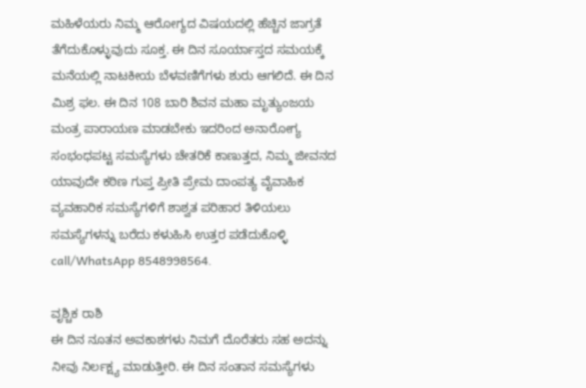ಮಹಿಳೆಯರು ನಿಮ್ಮ ಆರೋಗ್ಯದ ವಿಷಯದಲ್ಲಿ ಹೆಚ್ಚಿನ ಜಾಗ್ರತೆ ತೆಗೆದುಕೊಳ್ಳುವುದು ಸೂಕ್ತ. ಈ ದಿನ ಸೂರ್ಯಾಸ್ತದ ಸಮಯಕ್ಕೆ ಮನೆಯಲ್ಲಿ ನಾಟಕೀಯ ಬೆಳವಣಿಗೆಗಳು ಶುರು ಆಗಲಿದೆ. ಈ ದಿನ ಮಿಶ್ರ ಫಲ. ಈ ದಿನ 108 ಬಾರಿ ಶಿವನ ಮಹಾ ಮೃತ್ಯುಂಜಯ ಮಂತ್ರ ಪಾರಾಯಣ ಮಾಡಬೇಕು ಇದರಿಂದ ಅನಾರೋಗ್ಯ ಸಂಭಂಧಪಟ್ಟ ಸಮಸ್ಯೆಗಳು ಚೇತರಿಕೆ ಕಾಣುತ್ತದ, ನಿಮ್ಮ ಜೀವನದ ಯಾವುದೇ ಕಠಿಣ ಗುಪ್ತ ಪ್ರೀತಿ ಪ್ರೇಮ ದಾಂಪತ್ಯ ವೈವಾಹಿಕ ವ್ಯವಹಾರಿಕ ಸಮಸ್ಯೆಗಳಿಗೆ ಶಾಶ್ವತ ಪರಿಹಾರ ತಿಳಿಯಲು ಸಮಸ್ಯೆಗಳನ್ನು ಬರೆದು ಕಳುಹಿಸಿ ಉತ್ತರ ಪಡೆದುಕೊಳ್ಳಿ call/WhatsApp 8548998564.

ವೃಶ್ಚಿಕ ರಾಶಿ
ಈ ದಿನ ನೂತನ ಅವಕಾಶಗಳು ನಿಮಗೆ ದೊರೆತರು ಸಹ ಅದನ್ನು ನೀವು ನಿರ್ಲಕ್ಷ್ಯ ಮಾಡುತ್ತೀರಿ. ಈ ದಿನ ಸಂತಾನ ಸಮಸ್ಯೆಗಳು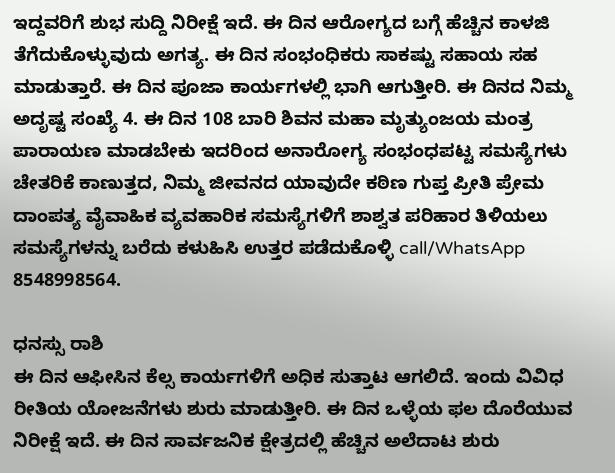ಇದ್ದವರಿಗೆ ಶುಭ ಸುದ್ದಿ ನಿರೀಕ್ಷೆ ಇದೆ. ಈ ದಿನ ಆರೋಗ್ಯದ ಬಗ್ಗೆ ಹೆಚ್ಚಿನ ಕಾಳಜಿ ತೆಗೆದುಕೊಳ್ಳುವುದು ಅಗತ್ಯ. ಈ ದಿನ ಸಂಭಂಧಿಕರು ಸಾಕಷ್ಟು ಸಹಾಯ ಸಹ ಮಾಡುತ್ತಾರೆ. ಈ ದಿನ ಪೂಜಾ ಕಾರ್ಯಗಳಲ್ಲಿ ಭಾಗಿ ಆಗುತ್ತೀರಿ. ಈ ದಿನದ ನಿಮ್ಮ ಅದೃಷ್ಟ ಸಂಖ್ಯೆ 4. ಈ ದಿನ 108 ಬಾರಿ ಶಿವನ ಮಹಾ ಮೃತ್ಯುಂಜಯ ಮಂತ್ರ ಪಾರಾಯಣ ಮಾಡಬೇಕು ಇದರಿಂದ ಅನಾರೋಗ್ಯ ಸಂಭಂಧಪಟ್ಟ ಸಮಸ್ಯೆಗಳು ಚೇತರಿಕೆ ಕಾಣುತ್ತದ, ನಿಮ್ಮ ಜೀವನದ ಯಾವುದೇ ಕಠಿಣ ಗುಪ್ತ ಪ್ರೀತಿ ಪ್ರೇಮ ದಾಂಪತ್ಯ ವೈವಾಹಿಕ ವ್ಯವಹಾರಿಕ ಸಮಸ್ಯೆಗಳಿಗೆ ಶಾಶ್ವತ ಪರಿಹಾರ ತಿಳಿಯಲು ಸಮಸ್ಯೆಗಳನ್ನು ಬರೆದು ಕಳುಹಿಸಿ ಉತ್ತರ ಪಡೆದುಕೊಳ್ಳಿ call/WhatsApp 8548998564.

ಧನಸ್ಸು ರಾಶಿ
ಈ ದಿನ ಆಫೀಸಿನ ಕೆಲ್ಸ ಕಾರ್ಯಗಳಿಗೆ ಅಧಿಕ ಸುತ್ತಾಟ ಆಗಲಿದೆ. ಇಂದು ವಿವಿಧ ರೀತಿಯ ಯೋಜನೆಗಳು ಶುರು ಮಾಡುತ್ತೀರಿ. ಈ ದಿನ ಒಳ್ಳೆಯ ಫಲ ದೊರೆಯುವ ನಿರೀಕ್ಷೆ ಇದೆ. ಈ ದಿನ ಸಾರ್ವಜನಿಕ ಕ್ಷೇತ್ರದಲ್ಲಿ ಹೆಚ್ಚಿನ ಅಲೆದಾಟ ಶುರು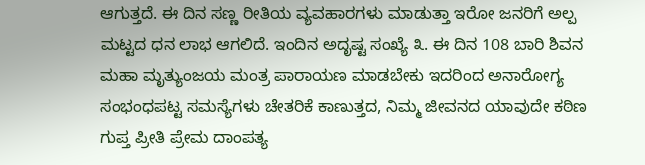ಆಗುತ್ತದೆ. ಈ ದಿನ ಸಣ್ಣ ರೀತಿಯ ವ್ಯವಹಾರಗಳು ಮಾಡುತ್ತಾ ಇರೋ ಜನರಿಗೆ ಅಲ್ಪ ಮಟ್ಟದ ಧನ ಲಾಭ ಆಗಲಿದೆ. ಇಂದಿನ ಅದೃಷ್ಟ ಸಂಖ್ಯೆ ೩. ಈ ದಿನ 108 ಬಾರಿ ಶಿವನ ಮಹಾ ಮೃತ್ಯುಂಜಯ ಮಂತ್ರ ಪಾರಾಯಣ ಮಾಡಬೇಕು ಇದರಿಂದ ಅನಾರೋಗ್ಯ ಸಂಭಂಧಪಟ್ಟ ಸಮಸ್ಯೆಗಳು ಚೇತರಿಕೆ ಕಾಣುತ್ತದ, ನಿಮ್ಮ ಜೀವನದ ಯಾವುದೇ ಕಠಿಣ ಗುಪ್ತ ಪ್ರೀತಿ ಪ್ರೇಮ ದಾಂಪತ್ಯ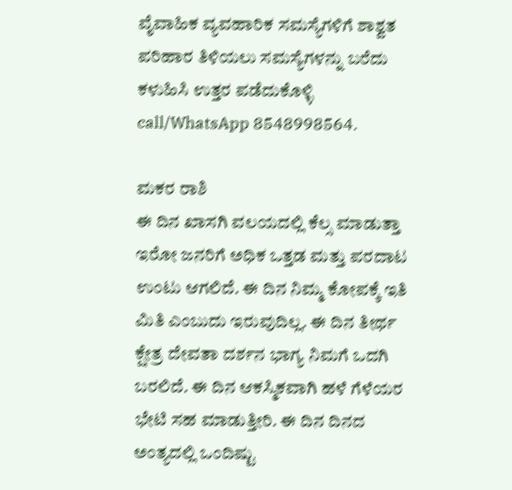ವೈವಾಹಿಕ ವ್ಯವಹಾರಿಕ ಸಮಸ್ಯೆಗಳಿಗೆ ಶಾಶ್ವತ ಪರಿಹಾರ ತಿಳಿಯಲು ಸಮಸ್ಯೆಗಳನ್ನು ಬರೆದು ಕಳುಹಿಸಿ ಉತ್ತರ ಪಡೆದುಕೊಳ್ಳಿ call/WhatsApp 8548998564.

ಮಕರ ರಾಶಿ
ಈ ದಿನ ಖಾಸಗಿ ವಲಯದಲ್ಲಿ ಕೆಲ್ಸ ಮಾಡುತ್ತಾ ಇರೋ ಜನರಿಗೆ ಅಧಿಕ ಒತ್ತಡ ಮತ್ತು ಪರದಾಟ ಉಂಟು ಆಗಲಿದೆ. ಈ ದಿನ ನಿಮ್ಮ ಕೋಪಕ್ಕೆ ಇತಿ ಮಿತಿ ಎಂಬುದು ಇರುವುದಿಲ್ಲ. ಈ ದಿನ ತೀರ್ಥ ಕ್ಷೇತ್ರ ದೇವತಾ ದರ್ಶನ ಭಾಗ್ಯ ನಿಮಗೆ ಒದಗಿ ಬರಲಿದೆ. ಈ ದಿನ ಆಕಸ್ಮಿಕವಾಗಿ ಹಳೆ ಗೆಳೆಯರ ಭೇಟಿ ಸಹ ಮಾಡುತ್ತೀರಿ. ಈ ದಿನ ದಿನದ ಅಂತ್ಯದಲ್ಲಿ ಒಂದಿಷ್ಟು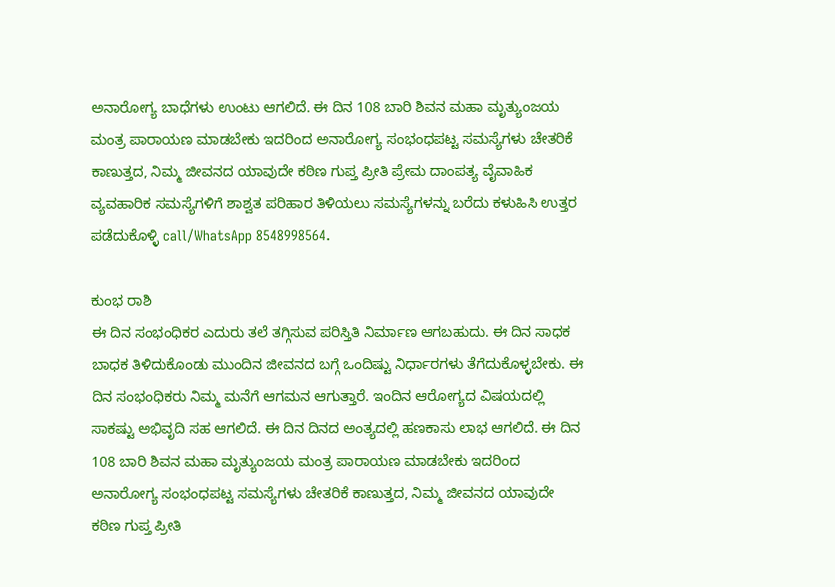ಅನಾರೋಗ್ಯ ಬಾಧೆಗಳು ಉಂಟು ಆಗಲಿದೆ. ಈ ದಿನ 108 ಬಾರಿ ಶಿವನ ಮಹಾ ಮೃತ್ಯುಂಜಯ ಮಂತ್ರ ಪಾರಾಯಣ ಮಾಡಬೇಕು ಇದರಿಂದ ಅನಾರೋಗ್ಯ ಸಂಭಂಧಪಟ್ಟ ಸಮಸ್ಯೆಗಳು ಚೇತರಿಕೆ ಕಾಣುತ್ತದ, ನಿಮ್ಮ ಜೀವನದ ಯಾವುದೇ ಕಠಿಣ ಗುಪ್ತ ಪ್ರೀತಿ ಪ್ರೇಮ ದಾಂಪತ್ಯ ವೈವಾಹಿಕ ವ್ಯವಹಾರಿಕ ಸಮಸ್ಯೆಗಳಿಗೆ ಶಾಶ್ವತ ಪರಿಹಾರ ತಿಳಿಯಲು ಸಮಸ್ಯೆಗಳನ್ನು ಬರೆದು ಕಳುಹಿಸಿ ಉತ್ತರ ಪಡೆದುಕೊಳ್ಳಿ call/WhatsApp 8548998564.

ಕುಂಭ ರಾಶಿ
ಈ ದಿನ ಸಂಭಂಧಿಕರ ಎದುರು ತಲೆ ತಗ್ಗಿಸುವ ಪರಿಸ್ತಿತಿ ನಿರ್ಮಾಣ ಆಗಬಹುದು. ಈ ದಿನ ಸಾಧಕ ಬಾಧಕ ತಿಳಿದುಕೊಂಡು ಮುಂದಿನ ಜೀವನದ ಬಗ್ಗೆ ಒಂದಿಷ್ಟು ನಿರ್ಧಾರಗಳು ತೆಗೆದುಕೊಳ್ಳಬೇಕು. ಈ ದಿನ ಸಂಭಂಧಿಕರು ನಿಮ್ಮ ಮನೆಗೆ ಆಗಮನ ಆಗುತ್ತಾರೆ. ಇಂದಿನ ಆರೋಗ್ಯದ ವಿಷಯದಲ್ಲಿ ಸಾಕಷ್ಟು ಅಭಿವೃದಿ ಸಹ ಆಗಲಿದೆ. ಈ ದಿನ ದಿನದ ಅಂತ್ಯದಲ್ಲಿ ಹಣಕಾಸು ಲಾಭ ಆಗಲಿದೆ. ಈ ದಿನ 108 ಬಾರಿ ಶಿವನ ಮಹಾ ಮೃತ್ಯುಂಜಯ ಮಂತ್ರ ಪಾರಾಯಣ ಮಾಡಬೇಕು ಇದರಿಂದ ಅನಾರೋಗ್ಯ ಸಂಭಂಧಪಟ್ಟ ಸಮಸ್ಯೆಗಳು ಚೇತರಿಕೆ ಕಾಣುತ್ತದ, ನಿಮ್ಮ ಜೀವನದ ಯಾವುದೇ ಕಠಿಣ ಗುಪ್ತ ಪ್ರೀತಿ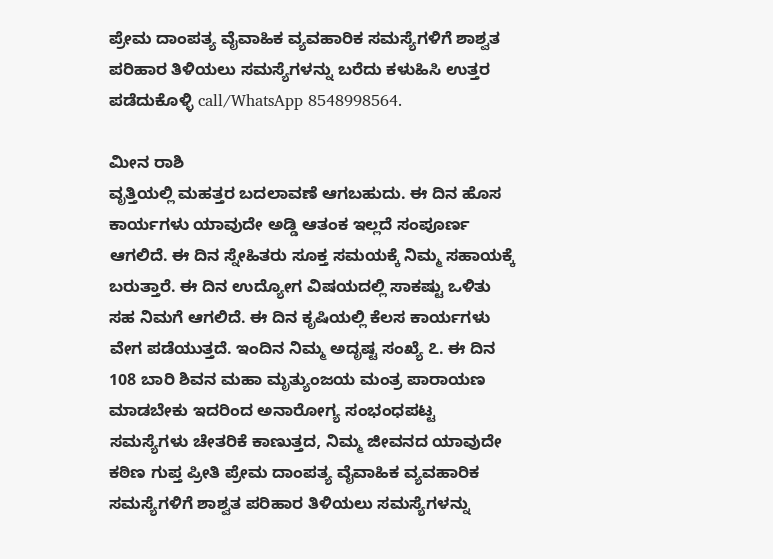ಪ್ರೇಮ ದಾಂಪತ್ಯ ವೈವಾಹಿಕ ವ್ಯವಹಾರಿಕ ಸಮಸ್ಯೆಗಳಿಗೆ ಶಾಶ್ವತ ಪರಿಹಾರ ತಿಳಿಯಲು ಸಮಸ್ಯೆಗಳನ್ನು ಬರೆದು ಕಳುಹಿಸಿ ಉತ್ತರ ಪಡೆದುಕೊಳ್ಳಿ call/WhatsApp 8548998564.

ಮೀನ ರಾಶಿ
ವೃತ್ತಿಯಲ್ಲಿ ಮಹತ್ತರ ಬದಲಾವಣೆ ಆಗಬಹುದು. ಈ ದಿನ ಹೊಸ ಕಾರ್ಯಗಳು ಯಾವುದೇ ಅಡ್ಡಿ ಆತಂಕ ಇಲ್ಲದೆ ಸಂಪೂರ್ಣ ಆಗಲಿದೆ. ಈ ದಿನ ಸ್ನೇಹಿತರು ಸೂಕ್ತ ಸಮಯಕ್ಕೆ ನಿಮ್ಮ ಸಹಾಯಕ್ಕೆ ಬರುತ್ತಾರೆ. ಈ ದಿನ ಉದ್ಯೋಗ ವಿಷಯದಲ್ಲಿ ಸಾಕಷ್ಟು ಒಳಿತು ಸಹ ನಿಮಗೆ ಆಗಲಿದೆ. ಈ ದಿನ ಕೃಷಿಯಲ್ಲಿ ಕೆಲಸ ಕಾರ್ಯಗಳು ವೇಗ ಪಡೆಯುತ್ತದೆ. ಇಂದಿನ ನಿಮ್ಮ ಅದೃಷ್ಟ ಸಂಖ್ಯೆ ೭. ಈ ದಿನ 108 ಬಾರಿ ಶಿವನ ಮಹಾ ಮೃತ್ಯುಂಜಯ ಮಂತ್ರ ಪಾರಾಯಣ ಮಾಡಬೇಕು ಇದರಿಂದ ಅನಾರೋಗ್ಯ ಸಂಭಂಧಪಟ್ಟ ಸಮಸ್ಯೆಗಳು ಚೇತರಿಕೆ ಕಾಣುತ್ತದ, ನಿಮ್ಮ ಜೀವನದ ಯಾವುದೇ ಕಠಿಣ ಗುಪ್ತ ಪ್ರೀತಿ ಪ್ರೇಮ ದಾಂಪತ್ಯ ವೈವಾಹಿಕ ವ್ಯವಹಾರಿಕ ಸಮಸ್ಯೆಗಳಿಗೆ ಶಾಶ್ವತ ಪರಿಹಾರ ತಿಳಿಯಲು ಸಮಸ್ಯೆಗಳನ್ನು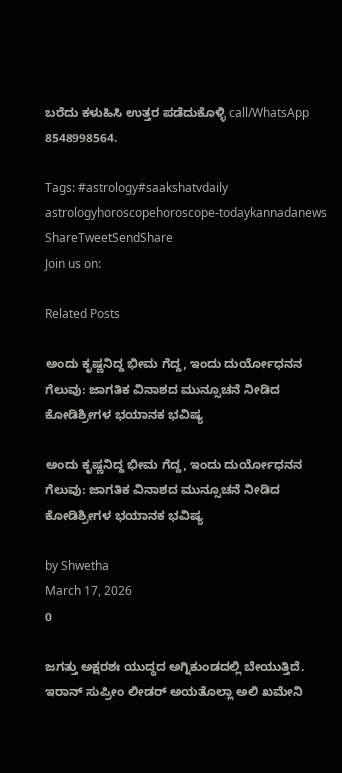ಬರೆದು ಕಳುಹಿಸಿ ಉತ್ತರ ಪಡೆದುಕೊಳ್ಳಿ call/WhatsApp 8548998564.

Tags: #astrology#saakshatvdaily astrologyhoroscopehoroscope-todaykannadanews
ShareTweetSendShare
Join us on:

Related Posts

ಅಂದು ಕೃಷ್ಣನಿದ್ದ ಭೀಮ ಗೆದ್ದ, ಇಂದು ದುರ್ಯೋಧನನ ಗೆಲುವು: ಜಾಗತಿಕ ವಿನಾಶದ ಮುನ್ಸೂಚನೆ ನೀಡಿದ ಕೋಡಿಶ್ರೀಗಳ ಭಯಾನಕ ಭವಿಷ್ಯ

ಅಂದು ಕೃಷ್ಣನಿದ್ದ ಭೀಮ ಗೆದ್ದ, ಇಂದು ದುರ್ಯೋಧನನ ಗೆಲುವು: ಜಾಗತಿಕ ವಿನಾಶದ ಮುನ್ಸೂಚನೆ ನೀಡಿದ ಕೋಡಿಶ್ರೀಗಳ ಭಯಾನಕ ಭವಿಷ್ಯ

by Shwetha
March 17, 2026
0

ಜಗತ್ತು ಅಕ್ಷರಶಃ ಯುದ್ಧದ ಅಗ್ನಿಕುಂಡದಲ್ಲಿ ಬೇಯುತ್ತಿದೆ. ಇರಾನ್ ಸುಪ್ರೀಂ ಲೀಡರ್ ಅಯತೊಲ್ಲಾ ಅಲಿ ಖಮೇನಿ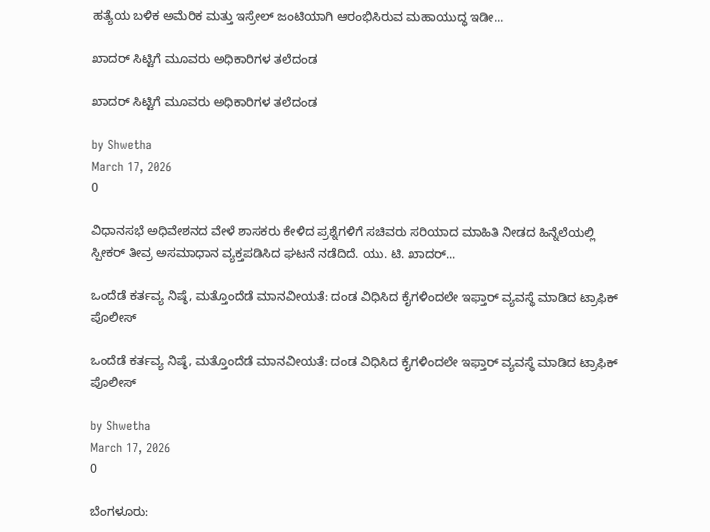ಹತ್ಯೆಯ ಬಳಿಕ ಅಮೆರಿಕ ಮತ್ತು ಇಸ್ರೇಲ್ ಜಂಟಿಯಾಗಿ ಆರಂಭಿಸಿರುವ ಮಹಾಯುದ್ಧ ಇಡೀ...

ಖಾದರ್ ಸಿಟ್ಟಿಗೆ ಮೂವರು ಅಧಿಕಾರಿಗಳ ತಲೆದಂಡ

ಖಾದರ್ ಸಿಟ್ಟಿಗೆ ಮೂವರು ಅಧಿಕಾರಿಗಳ ತಲೆದಂಡ

by Shwetha
March 17, 2026
0

ವಿಧಾನಸಭೆ ಅಧಿವೇಶನದ ವೇಳೆ ಶಾಸಕರು ಕೇಳಿದ ಪ್ರಶ್ನೆಗಳಿಗೆ ಸಚಿವರು ಸರಿಯಾದ ಮಾಹಿತಿ ನೀಡದ ಹಿನ್ನೆಲೆಯಲ್ಲಿ ಸ್ಪೀಕರ್ ತೀವ್ರ ಅಸಮಾಧಾನ ವ್ಯಕ್ತಪಡಿಸಿದ ಘಟನೆ ನಡೆದಿದೆ. ಯು. ಟಿ. ಖಾದರ್...

ಒಂದೆಡೆ ಕರ್ತವ್ಯ ನಿಷ್ಠೆ, ಮತ್ತೊಂದೆಡೆ ಮಾನವೀಯತೆ: ದಂಡ ವಿಧಿಸಿದ ಕೈಗಳಿಂದಲೇ ಇಫ್ತಾರ್ ವ್ಯವಸ್ಥೆ ಮಾಡಿದ ಟ್ರಾಫಿಕ್ ಪೊಲೀಸ್

ಒಂದೆಡೆ ಕರ್ತವ್ಯ ನಿಷ್ಠೆ, ಮತ್ತೊಂದೆಡೆ ಮಾನವೀಯತೆ: ದಂಡ ವಿಧಿಸಿದ ಕೈಗಳಿಂದಲೇ ಇಫ್ತಾರ್ ವ್ಯವಸ್ಥೆ ಮಾಡಿದ ಟ್ರಾಫಿಕ್ ಪೊಲೀಸ್

by Shwetha
March 17, 2026
0

ಬೆಂಗಳೂರು: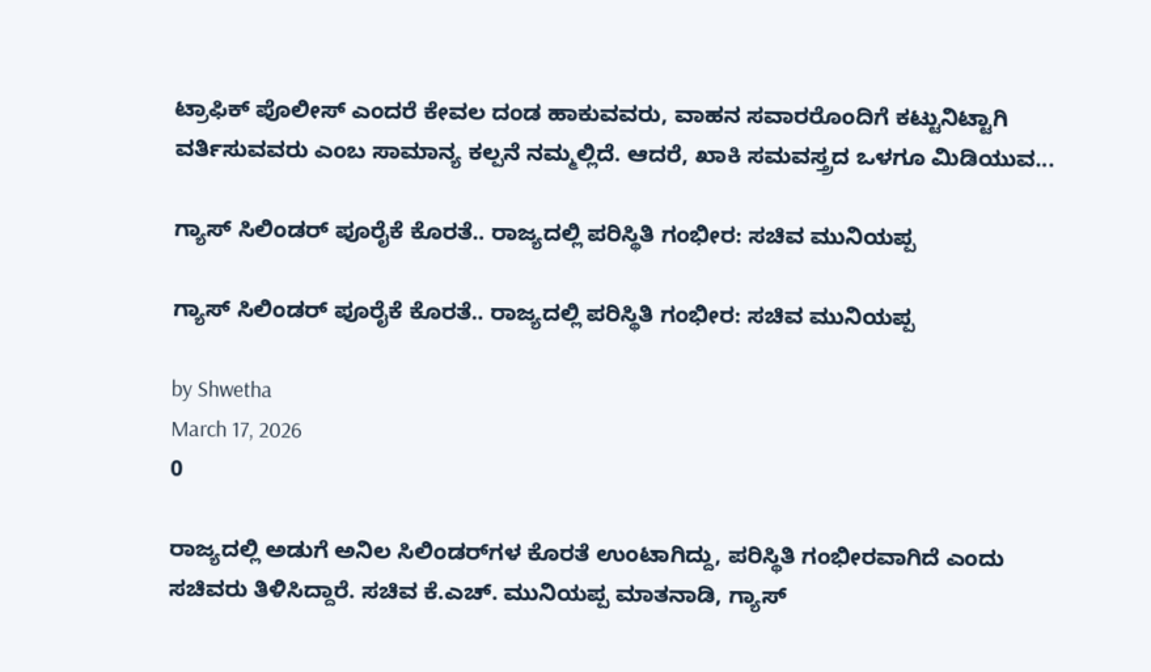ಟ್ರಾಫಿಕ್ ಪೊಲೀಸ್ ಎಂದರೆ ಕೇವಲ ದಂಡ ಹಾಕುವವರು, ವಾಹನ ಸವಾರರೊಂದಿಗೆ ಕಟ್ಟುನಿಟ್ಟಾಗಿ ವರ್ತಿಸುವವರು ಎಂಬ ಸಾಮಾನ್ಯ ಕಲ್ಪನೆ ನಮ್ಮಲ್ಲಿದೆ. ಆದರೆ, ಖಾಕಿ ಸಮವಸ್ತ್ರದ ಒಳಗೂ ಮಿಡಿಯುವ...

ಗ್ಯಾಸ್ ಸಿಲಿಂಡರ್ ಪೂರೈಕೆ ಕೊರತೆ.. ರಾಜ್ಯದಲ್ಲಿ ಪರಿಸ್ಥಿತಿ ಗಂಭೀರ: ಸಚಿವ ಮುನಿಯಪ್ಪ

ಗ್ಯಾಸ್ ಸಿಲಿಂಡರ್ ಪೂರೈಕೆ ಕೊರತೆ.. ರಾಜ್ಯದಲ್ಲಿ ಪರಿಸ್ಥಿತಿ ಗಂಭೀರ: ಸಚಿವ ಮುನಿಯಪ್ಪ

by Shwetha
March 17, 2026
0

ರಾಜ್ಯದಲ್ಲಿ ಅಡುಗೆ ಅನಿಲ ಸಿಲಿಂಡರ್‌ಗಳ ಕೊರತೆ ಉಂಟಾಗಿದ್ದು, ಪರಿಸ್ಥಿತಿ ಗಂಭೀರವಾಗಿದೆ ಎಂದು ಸಚಿವರು ತಿಳಿಸಿದ್ದಾರೆ. ಸಚಿವ ಕೆ.ಎಚ್. ಮುನಿಯಪ್ಪ ಮಾತನಾಡಿ, ಗ್ಯಾಸ್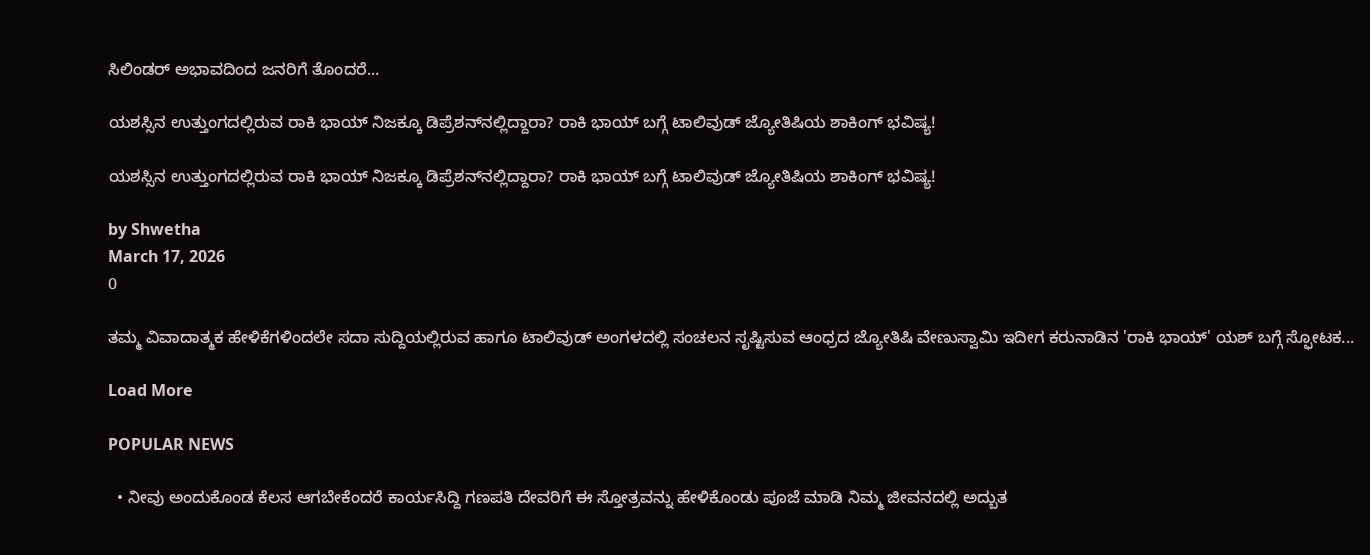ಸಿಲಿಂಡರ್ ಅಭಾವದಿಂದ ಜನರಿಗೆ ತೊಂದರೆ...

ಯಶಸ್ಸಿನ ಉತ್ತುಂಗದಲ್ಲಿರುವ ರಾಕಿ ಭಾಯ್ ನಿಜಕ್ಕೂ ಡಿಪ್ರೆಶನ್‌ನಲ್ಲಿದ್ದಾರಾ? ರಾಕಿ ಭಾಯ್ ಬಗ್ಗೆ ಟಾಲಿವುಡ್ ಜ್ಯೋತಿಷಿಯ ಶಾಕಿಂಗ್ ಭವಿಷ್ಯ!

ಯಶಸ್ಸಿನ ಉತ್ತುಂಗದಲ್ಲಿರುವ ರಾಕಿ ಭಾಯ್ ನಿಜಕ್ಕೂ ಡಿಪ್ರೆಶನ್‌ನಲ್ಲಿದ್ದಾರಾ? ರಾಕಿ ಭಾಯ್ ಬಗ್ಗೆ ಟಾಲಿವುಡ್ ಜ್ಯೋತಿಷಿಯ ಶಾಕಿಂಗ್ ಭವಿಷ್ಯ!

by Shwetha
March 17, 2026
0

ತಮ್ಮ ವಿವಾದಾತ್ಮಕ ಹೇಳಿಕೆಗಳಿಂದಲೇ ಸದಾ ಸುದ್ದಿಯಲ್ಲಿರುವ ಹಾಗೂ ಟಾಲಿವುಡ್ ಅಂಗಳದಲ್ಲಿ ಸಂಚಲನ ಸೃಷ್ಟಿಸುವ ಆಂಧ್ರದ ಜ್ಯೋತಿಷಿ ವೇಣುಸ್ವಾಮಿ ಇದೀಗ ಕರುನಾಡಿನ 'ರಾಕಿ ಭಾಯ್' ಯಶ್ ಬಗ್ಗೆ ಸ್ಫೋಟಕ...

Load More

POPULAR NEWS

  • ನೀವು ಅಂದುಕೊಂಡ ಕೆಲಸ ಆಗಬೇಕೆಂದರೆ ಕಾರ್ಯಸಿದ್ದಿ ಗಣಪತಿ ದೇವರಿಗೆ ಈ ಸ್ತೋತ್ರವನ್ನು ಹೇಳಿಕೊಂಡು ಪೂಜೆ ಮಾಡಿ ನಿಮ್ಮ ಜೀವನದಲ್ಲಿ ಅದ್ಬುತ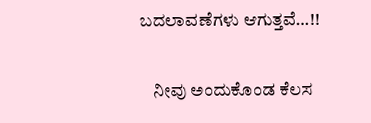ಬದಲಾವಣೆಗಳು ಆಗುತ್ತವೆ…!!

    ನೀವು ಅಂದುಕೊಂಡ ಕೆಲಸ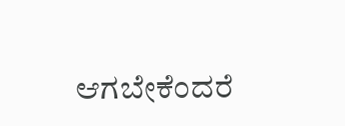ಆಗಬೇಕೆಂದರೆ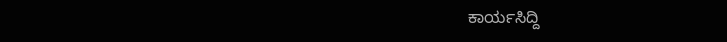ಕಾರ್ಯಸಿದ್ದಿ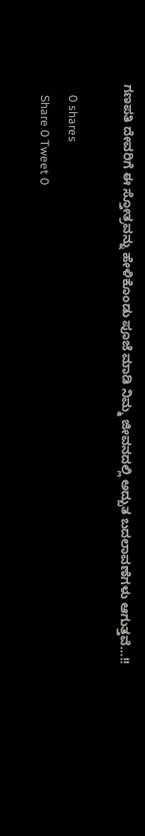ಗಣಪತಿ ದೇವರಿಗೆ ಈ ಸ್ತೋತ್ರವನ್ನು ಹೇಳಿಕೊಂಡು ಪೂಜೆ ಮಾಡಿ ನಿಮ್ಮ ಜೀವನದಲ್ಲಿ ಅದ್ಬುತ ಬದಲಾವಣೆಗಳು ಆಗುತ್ತವೆ…!!

    0 shares
    Share 0 Tweet 0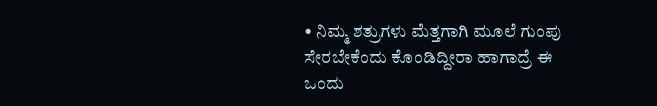• ನಿಮ್ಮ ಶತ್ರುಗಳು ಮೆತ್ತಗಾಗಿ ಮೂಲೆ ಗುಂಪು ಸೇರಬೇಕೆಂದು ಕೊಂಡಿದ್ದೀರಾ ಹಾಗಾದ್ರೆ ಈ ಒಂದು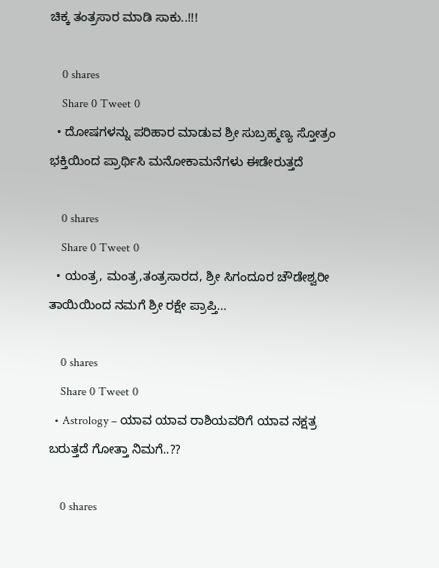ಚಿಕ್ಕ ತಂತ್ರಸಾರ ಮಾಡಿ ಸಾಕು..!!!

    0 shares
    Share 0 Tweet 0
  • ದೋಷಗಳನ್ನು ಪರಿಹಾರ ಮಾಡುವ ಶ್ರೀ ಸುಬ್ರಹ್ಮಣ್ಯ ಸ್ತೋತ್ರಂ ಭಕ್ತಿಯಿಂದ ಪ್ರಾರ್ಥಿಸಿ ಮನೋಕಾಮನೆಗಳು ಈಡೇರುತ್ತದೆ

    0 shares
    Share 0 Tweet 0
  • ಯಂತ್ರ, ಮಂತ್ರ,ತಂತ್ರಸಾರದ, ಶ್ರೀ ಸಿಗಂದೂರ ಚೌಡೇಶ್ವರೀ ತಾಯಿಯಿಂದ ನಮಗೆ ಶ್ರೀ ರಕ್ಷೇ ಪ್ರಾಪ್ತಿ…

    0 shares
    Share 0 Tweet 0
  • Astrology – ಯಾವ ಯಾವ ರಾಶಿಯವರಿಗೆ ಯಾವ ನಕ್ಷತ್ರ ಬರುತ್ತದೆ ಗೋತ್ತಾ ನಿಮಗೆ..??

    0 shares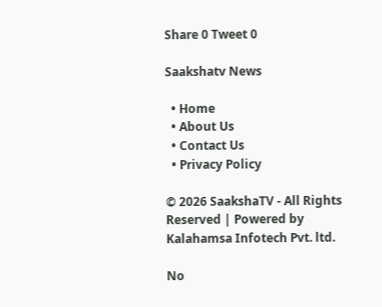Share 0 Tweet 0

Saakshatv News

  • Home
  • About Us
  • Contact Us
  • Privacy Policy

© 2026 SaakshaTV - All Rights Reserved | Powered by Kalahamsa Infotech Pvt. ltd.

No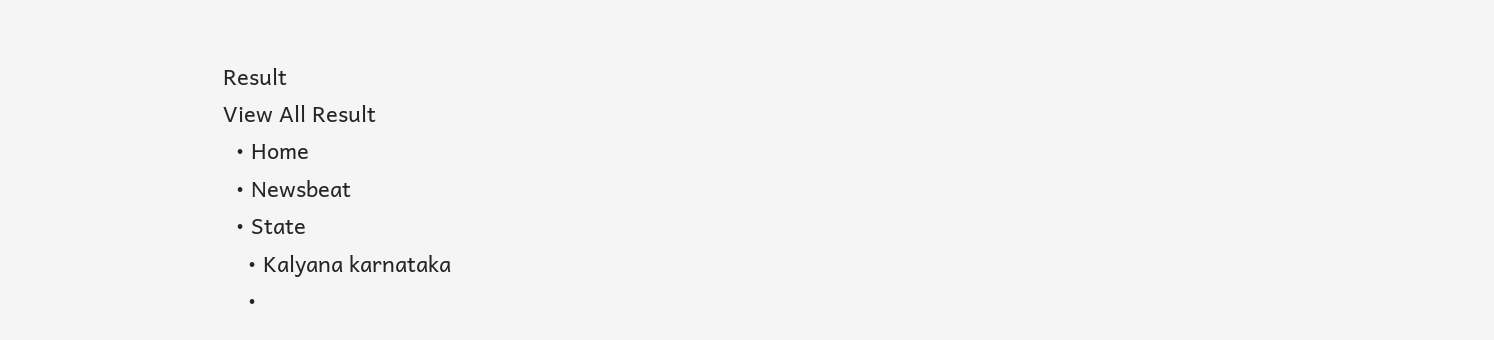Result
View All Result
  • Home
  • Newsbeat
  • State
    • Kalyana karnataka
    •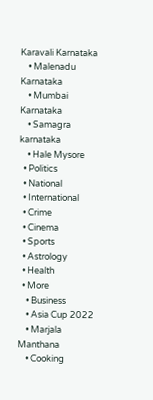Karavali Karnataka
    • Malenadu Karnataka
    • Mumbai Karnataka
    • Samagra karnataka
    • Hale Mysore
  • Politics
  • National
  • International
  • Crime
  • Cinema
  • Sports
  • Astrology
  • Health
  • More
    • Business
    • Asia Cup 2022
    • Marjala Manthana
    • Cooking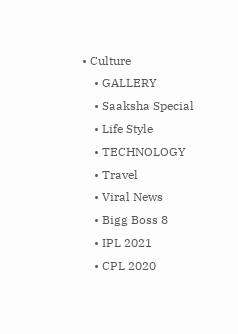• Culture
    • GALLERY
    • Saaksha Special
    • Life Style
    • TECHNOLOGY
    • Travel
    • Viral News
    • Bigg Boss 8
    • IPL 2021
    • CPL 2020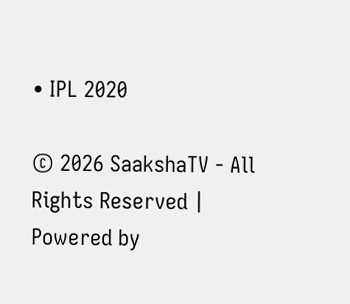• IPL 2020

© 2026 SaakshaTV - All Rights Reserved | Powered by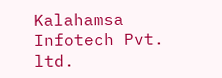Kalahamsa Infotech Pvt. ltd.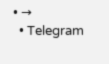• →
  • Telegram